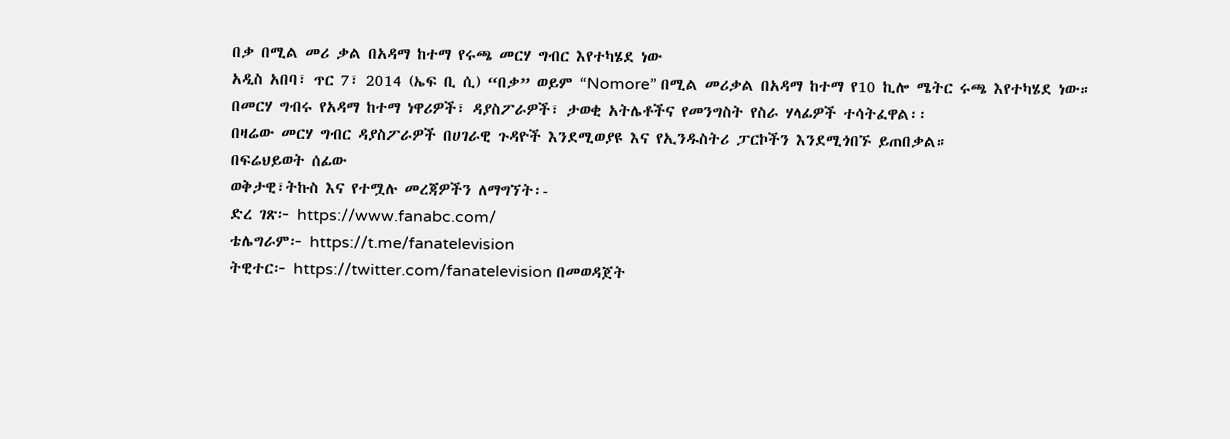በቃ በሚል መሪ ቃል በአዳማ ከተማ የሩጫ መርሃ ግብር እየተካሄደ ነው
አዲስ አበባ፣ ጥር 7፣ 2014 (ኤፍ ቢ ሲ) “በቃ” ወይም “Nomore” በሚል መሪቃል በአዳማ ከተማ የ10 ኪሎ ሜትር ሩጫ እየተካሄደ ነው።
በመርሃ ግብሩ የአዳማ ከተማ ነዋሪዎች፣ ዳያስፖራዎች፣ ታወቂ አትሌቶችና የመንግስት የስራ ሃላፊዎች ተሳትፈዋል፡፡
በዛሬው መርሃ ግብር ዳያስፖራዎች በሀገራዊ ጉዳዮች እንደሚወያዩ እና የኢንዱስትሪ ፓርኮችን እንደሚጎበኙ ይጠበቃል።
በፍሬህይወት ሰፊው
ወቅታዊ፣ትኩስ እና የተሟሉ መረጃዎችን ለማግኘት፡-
ድረ ገጽ፦ https://www.fanabc.com/
ቴሌግራም፦ https://t.me/fanatelevision
ትዊተር፦ https://twitter.com/fanatelevision በመወዳጀት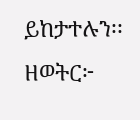ይከታተሉን፡፡
ዘወትር፦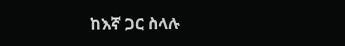ከእኛ ጋር ስላሉ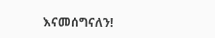እናመሰግናለን!